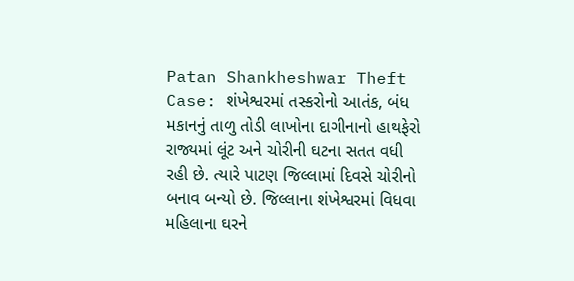Patan Shankheshwar Theft Case: શંખેશ્વરમાં તસ્કરોનો આતંક, બંધ મકાનનું તાળુ તોડી લાખોના દાગીનાનો હાથફેરો
રાજ્યમાં લૂંટ અને ચોરીની ઘટના સતત વધી રહી છે. ત્યારે પાટણ જિલ્લામાં દિવસે ચોરીનો બનાવ બન્યો છે. જિલ્લાના શંખેશ્વરમાં વિધવા મહિલાના ઘરને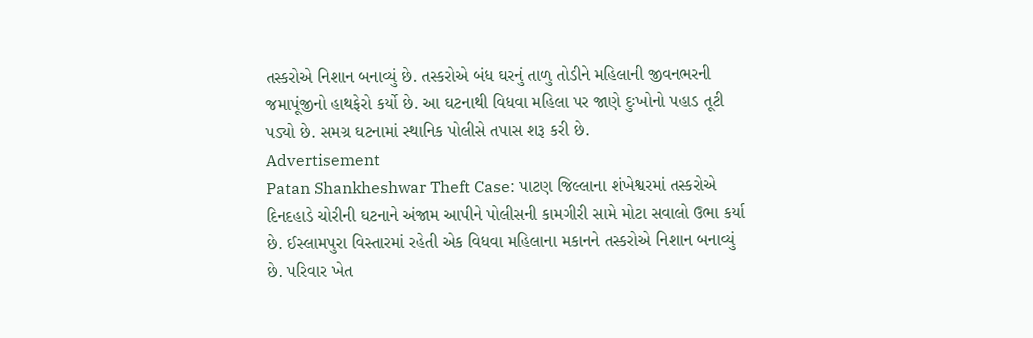તસ્કરોએ નિશાન બનાવ્યું છે. તસ્કરોએ બંધ ઘરનું તાળુ તોડીને મહિલાની જીવનભરની જમાપૂંજીનો હાથફેરો કર્યો છે. આ ઘટનાથી વિધવા મહિલા પર જાણે દુઃખોનો પહાડ તૂટી પડ્યો છે. સમગ્ર ઘટનામાં સ્થાનિક પોલીસે તપાસ શરૂ કરી છે.
Advertisement
Patan Shankheshwar Theft Case: પાટણ જિલ્લાના શંખેશ્વરમાં તસ્કરોએ દિનદહાડે ચોરીની ઘટનાને અંજામ આપીને પોલીસની કામગીરી સામે મોટા સવાલો ઉભા કર્યા છે. ઈસ્લામપુરા વિસ્તારમાં રહેતી એક વિધવા મહિલાના મકાનને તસ્કરોએ નિશાન બનાવ્યું છે. પરિવાર ખેત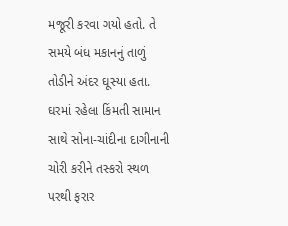મજૂરી કરવા ગયો હતો. તે સમયે બંધ મકાનનું તાળું તોડીને અંદર ઘૂસ્યા હતા. ઘરમાં રહેલા કિંમતી સામાન સાથે સોના-ચાંદીના દાગીનાની ચોરી કરીને તસ્કરો સ્થળ પરથી ફરાર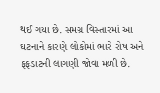થઈ ગયા છે. સમગ્ર વિસ્તારમાં આ ઘટનાને કારણે લોકોમાં ભારે રોષ અને ફફડાટની લાગણી જોવા મળી છે.